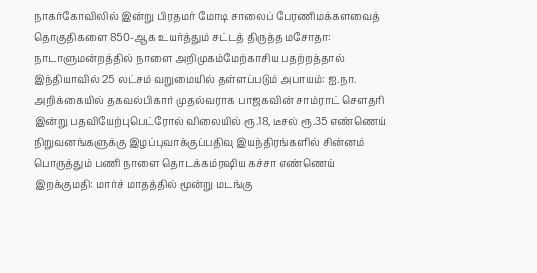நாகர்கோவிலில் இன்று பிரதமர் மோடி சாலைப் பேரணிமக்களவைத் தொகுதிகளை 850-ஆக உயர்த்தும் சட்டத் திருத்த மசோதா: நாடாளுமன்றத்தில் நாளை அறிமுகம்மேற்காசிய பதற்றத்தால் இந்தியாவில் 25 லட்சம் வறுமையில் தள்ளப்படும் அபாயம்: ஐ.நா. அறிக்கையில் தகவல்பிகார் முதல்வராக பாஜகவின் சாம்ராட் செளதரி இன்று பதவியேற்புபெட்ரோல் விலையில் ரூ.18, டீசல் ரூ.35 எண்ணெய் நிறுவனங்களுக்கு இழப்புவாக்குப்பதிவு இயந்திரங்களில் சின்னம் பொருத்தும் பணி நாளை தொடக்கம்ரஷிய கச்சா எண்ணெய் இறக்குமதி: மார்ச் மாதத்தில் மூன்று மடங்கு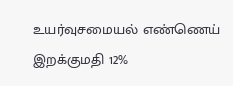உயர்வுசமையல் எண்ணெய் இறக்குமதி 12%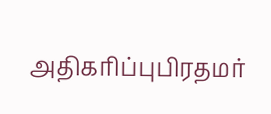அதிகரிப்புபிரதமர்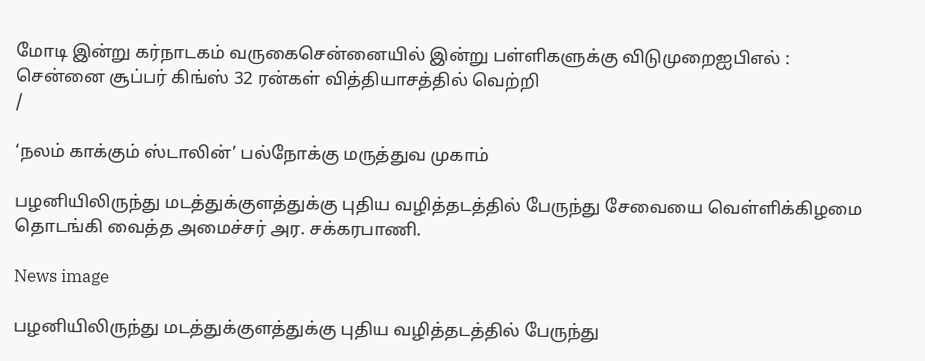மோடி இன்று கர்நாடகம் வருகைசென்னையில் இன்று பள்ளிகளுக்கு விடுமுறைஐபிஎல் : சென்னை சூப்பர் கிங்ஸ் 32 ரன்கள் வித்தியாசத்தில் வெற்றி
/

‘நலம் காக்கும் ஸ்டாலின்’ பல்நோக்கு மருத்துவ முகாம்

பழனியிலிருந்து மடத்துக்குளத்துக்கு புதிய வழித்தடத்தில் பேருந்து சேவையை வெள்ளிக்கிழமை தொடங்கி வைத்த அமைச்சர் அர. சக்கரபாணி.

News image

பழனியிலிருந்து மடத்துக்குளத்துக்கு புதிய வழித்தடத்தில் பேருந்து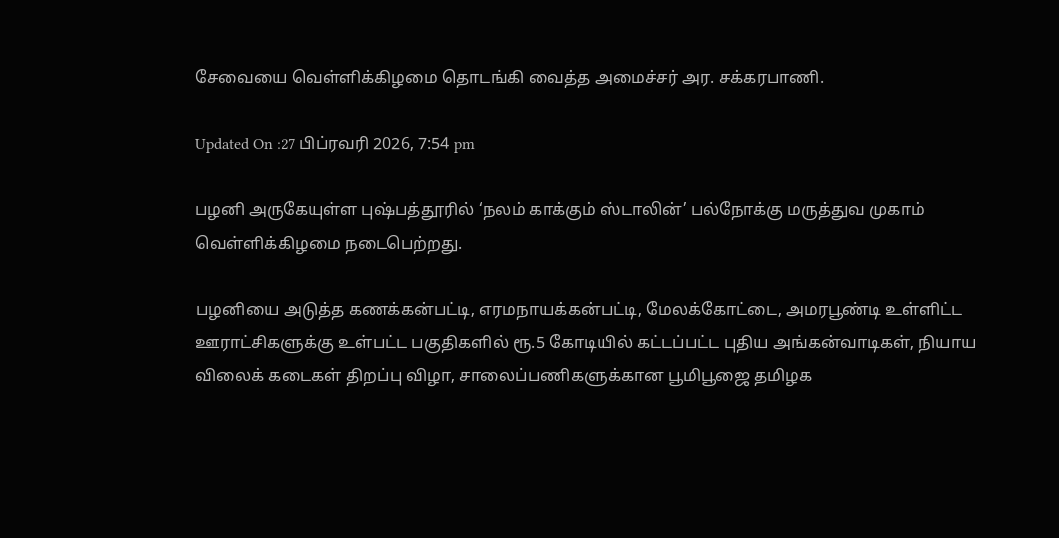சேவையை வெள்ளிக்கிழமை தொடங்கி வைத்த அமைச்சர் அர. சக்கரபாணி.

Updated On :27 பிப்ரவரி 2026, 7:54 pm

பழனி அருகேயுள்ள புஷ்பத்தூரில் ‘நலம் காக்கும் ஸ்டாலின்’ பல்நோக்கு மருத்துவ முகாம் வெள்ளிக்கிழமை நடைபெற்றது.

பழனியை அடுத்த கணக்கன்பட்டி, எரமநாயக்கன்பட்டி, மேலக்கோட்டை, அமரபூண்டி உள்ளிட்ட ஊராட்சிகளுக்கு உள்பட்ட பகுதிகளில் ரூ.5 கோடியில் கட்டப்பட்ட புதிய அங்கன்வாடிகள், நியாய விலைக் கடைகள் திறப்பு விழா, சாலைப்பணிகளுக்கான பூமிபூஜை தமிழக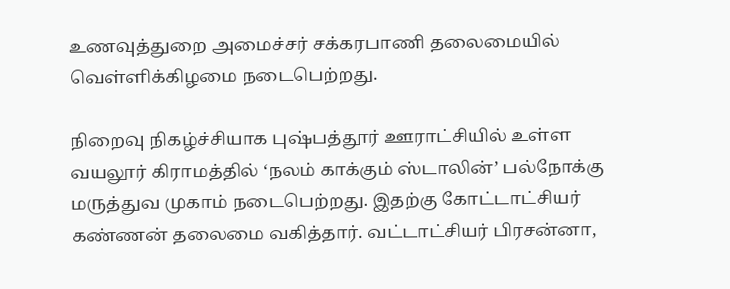உணவுத்துறை அமைச்சர் சக்கரபாணி தலைமையில் வெள்ளிக்கிழமை நடைபெற்றது.

நிறைவு நிகழ்ச்சியாக புஷ்பத்தூர் ஊராட்சியில் உள்ள வயலூர் கிராமத்தில் ‘நலம் காக்கும் ஸ்டாலின்’ பல்நோக்கு மருத்துவ முகாம் நடைபெற்றது. இதற்கு கோட்டாட்சியர் கண்ணன் தலைமை வகித்தார். வட்டாட்சியர் பிரசன்னா,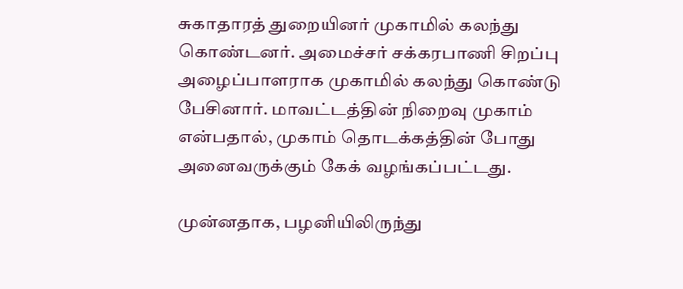சுகாதாரத் துறையினர் முகாமில் கலந்து கொண்டனர். அமைச்சர் சக்கரபாணி சிறப்பு அழைப்பாளராக முகாமில் கலந்து கொண்டு பேசினார். மாவட்டத்தின் நிறைவு முகாம் என்பதால், முகாம் தொடக்கத்தின் போது அனைவருக்கும் கேக் வழங்கப்பட்டது.

முன்னதாக, பழனியிலிருந்து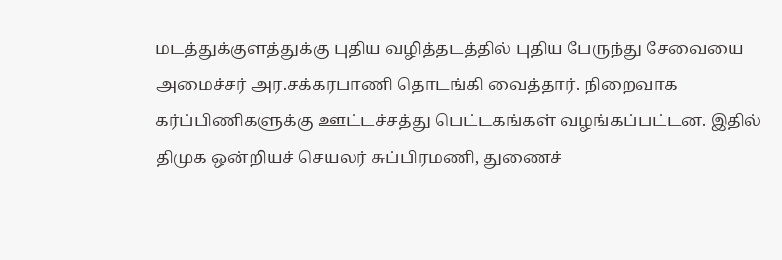மடத்துக்குளத்துக்கு புதிய வழித்தடத்தில் புதிய பேருந்து சேவையை அமைச்சர் அர.சக்கரபாணி தொடங்கி வைத்தார். நிறைவாக கர்ப்பிணிகளுக்கு ஊட்டச்சத்து பெட்டகங்கள் வழங்கப்பட்டன. இதில் திமுக ஒன்றியச் செயலர் சுப்பிரமணி, துணைச்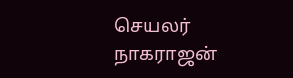செயலர் நாகராஜன்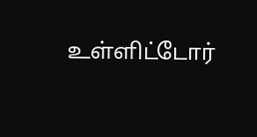உள்ளிட்டோர்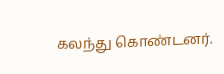கலந்து கொண்டனர்.